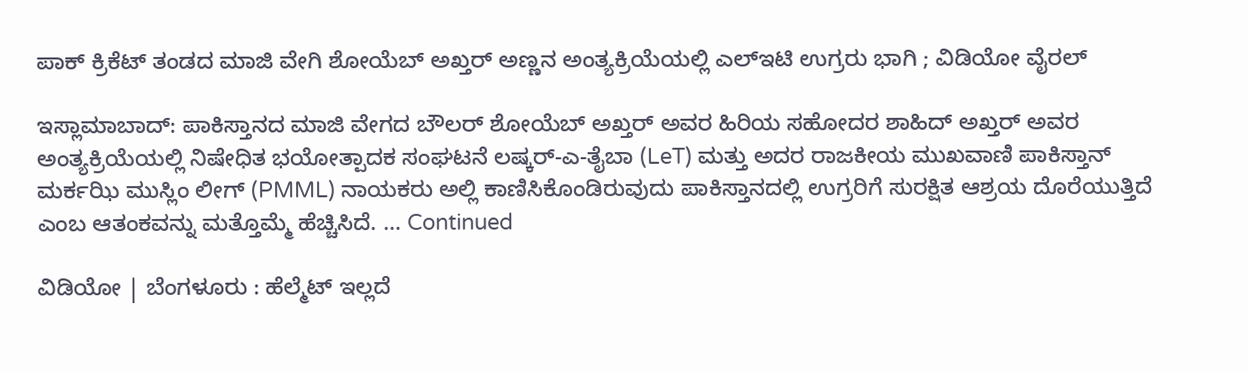ಪಾಕ್‌ ಕ್ರಿಕೆಟ್‌ ತಂಡದ ಮಾಜಿ ವೇಗಿ ಶೋಯೆಬ್ ಅಖ್ತರ್ ಅಣ್ಣನ ಅಂತ್ಯಕ್ರಿಯೆಯಲ್ಲಿ ಎಲ್‌ಇಟಿ ಉಗ್ರರು ಭಾಗಿ ; ವಿಡಿಯೋ ವೈರಲ್‌

ಇಸ್ಲಾಮಾಬಾದ್: ಪಾಕಿಸ್ತಾನದ ಮಾಜಿ ವೇಗದ ಬೌಲರ್ ಶೋಯೆಬ್ ಅಖ್ತರ್ ಅವರ ಹಿರಿಯ ಸಹೋದರ ಶಾಹಿದ್ ಅಖ್ತರ್ ಅವರ ಅಂತ್ಯಕ್ರಿಯೆಯಲ್ಲಿ ನಿಷೇಧಿತ ಭಯೋತ್ಪಾದಕ ಸಂಘಟನೆ ಲಷ್ಕರ್-ಎ-ತೈಬಾ (LeT) ಮತ್ತು ಅದರ ರಾಜಕೀಯ ಮುಖವಾಣಿ ಪಾಕಿಸ್ತಾನ್ ಮರ್ಕಝಿ ಮುಸ್ಲಿಂ ಲೀಗ್ (PMML) ನಾಯಕರು ಅಲ್ಲಿ ಕಾಣಿಸಿಕೊಂಡಿರುವುದು ಪಾಕಿಸ್ತಾನದಲ್ಲಿ ಉಗ್ರರಿಗೆ ಸುರಕ್ಷಿತ ಆಶ್ರಯ ದೊರೆಯುತ್ತಿದೆ ಎಂಬ ಆತಂಕವನ್ನು ಮತ್ತೊಮ್ಮೆ ಹೆಚ್ಚಿಸಿದೆ. … Continued

ವಿಡಿಯೋ | ಬೆಂಗಳೂರು : ಹೆಲ್ಮೆಟ್ ಇಲ್ಲದೆ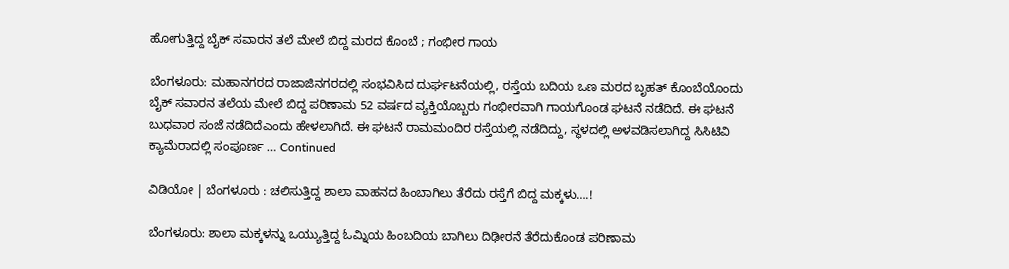ಹೋಗುತ್ತಿದ್ದ ಬೈಕ್ ಸವಾರನ ತಲೆ ಮೇಲೆ ಬಿದ್ದ ಮರದ ಕೊಂಬೆ ; ಗಂಭೀರ ಗಾಯ

ಬೆಂಗಳೂರು: ಮಹಾನಗರದ ರಾಜಾಜಿನಗರದಲ್ಲಿ ಸಂಭವಿಸಿದ ದುರ್ಘಟನೆಯಲ್ಲಿ, ರಸ್ತೆಯ ಬದಿಯ ಒಣ ಮರದ ಬೃಹತ್ ಕೊಂಬೆಯೊಂದು ಬೈಕ್ ಸವಾರನ ತಲೆಯ ಮೇಲೆ ಬಿದ್ದ ಪರಿಣಾಮ 52 ವರ್ಷದ ವ್ಯಕ್ತಿಯೊಬ್ಬರು ಗಂಭೀರವಾಗಿ ಗಾಯಗೊಂಡ ಘಟನೆ ನಡೆದಿದೆ. ಈ ಘಟನೆ ಬುಧವಾರ ಸಂಜೆ ನಡೆದಿದೆಎಂದು ಹೇಳಲಾಗಿದೆ. ಈ ಘಟನೆ ರಾಮಮಂದಿರ ರಸ್ತೆಯಲ್ಲಿ ನಡೆದಿದ್ದು, ಸ್ಥಳದಲ್ಲಿ ಅಳವಡಿಸಲಾಗಿದ್ದ ಸಿಸಿಟಿವಿ ಕ್ಯಾಮೆರಾದಲ್ಲಿ ಸಂಪೂರ್ಣ … Continued

ವಿಡಿಯೋ | ಬೆಂಗಳೂರು : ಚಲಿಸುತ್ತಿದ್ದ ಶಾಲಾ ವಾಹನದ ಹಿಂಬಾಗಿಲು ತೆರೆದು ರಸ್ತೆಗೆ ಬಿದ್ದ ಮಕ್ಕಳು….!

ಬೆಂಗಳೂರು: ಶಾಲಾ ಮಕ್ಕಳನ್ನು ಒಯ್ಯುತ್ತಿದ್ದ ಓಮ್ನಿಯ ಹಿಂಬದಿಯ ಬಾಗಿಲು ದಿಢೀರನೆ ತೆರೆದುಕೊಂಡ ಪರಿಣಾಮ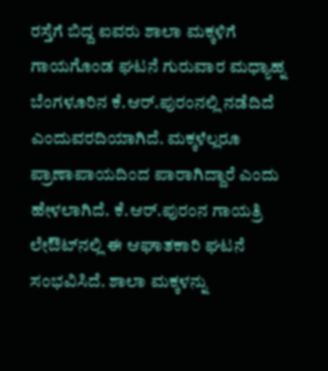ರಸ್ತೆಗೆ ಬಿದ್ದ ಐವರು ಶಾಲಾ ಮಕ್ಕಳಿಗೆ ಗಾಯಗೊಂಡ ಘಟನೆ ಗುರುವಾರ ಮಧ್ಯಾಹ್ನ ಬೆಂಗಳೂರಿನ ಕೆ.ಆರ್.ಪುರಂನಲ್ಲಿ ನಡೆದಿದೆ ಎಂದುವರದಿಯಾಗಿದೆ. ಮಕ್ಕಳೆಲ್ಲರೂ ಪ್ರಾಣಾಪಾಯದಿಂದ ಪಾರಾಗಿದ್ದಾರೆ ಎಂದು ಹೇಳಲಾಗಿದೆ. ಕೆ.ಆರ್.ಪುರಂನ ಗಾಯತ್ರಿ ಲೇಔಟ್‌ನಲ್ಲಿ ಈ ಆಘಾತಕಾರಿ ಘಟನೆ ಸಂಭವಿಸಿದೆ. ಶಾಲಾ ಮಕ್ಕಳನ್ನು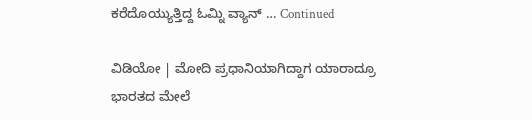ಕರೆದೊಯ್ಯುತ್ತಿದ್ದ ಓಮ್ನಿ ವ್ಯಾನ್ … Continued

ವಿಡಿಯೋ | ಮೋದಿ ಪ್ರಧಾನಿಯಾಗಿದ್ದಾಗ ಯಾರಾದ್ರೂ ಭಾರತದ ಮೇಲೆ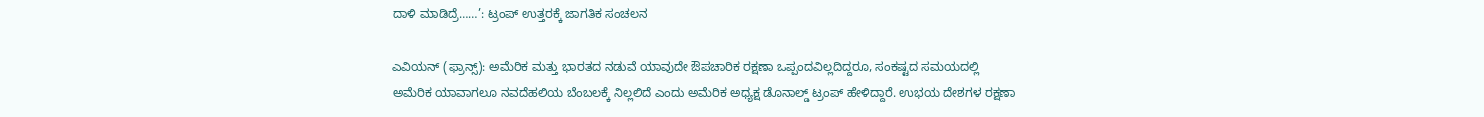ದಾಳಿ ಮಾಡಿದ್ರೆ……’: ಟ್ರಂಪ್ ಉತ್ತರಕ್ಕೆ ಜಾಗತಿಕ ಸಂಚಲನ

ಎವಿಯನ್ (ಫ್ರಾನ್ಸ್): ಅಮೆರಿಕ ಮತ್ತು ಭಾರತದ ನಡುವೆ ಯಾವುದೇ ಔಪಚಾರಿಕ ರಕ್ಷಣಾ ಒಪ್ಪಂದವಿಲ್ಲದಿದ್ದರೂ, ಸಂಕಷ್ಟದ ಸಮಯದಲ್ಲಿ ಅಮೆರಿಕ ಯಾವಾಗಲೂ ನವದೆಹಲಿಯ ಬೆಂಬಲಕ್ಕೆ ನಿಲ್ಲಲಿದೆ ಎಂದು ಅಮೆರಿಕ ಅಧ್ಯಕ್ಷ ಡೊನಾಲ್ಡ್ ಟ್ರಂಪ್ ಹೇಳಿದ್ದಾರೆ. ಉಭಯ ದೇಶಗಳ ರಕ್ಷಣಾ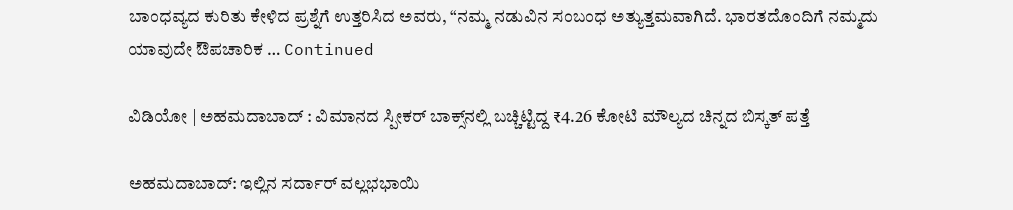ಬಾಂಧವ್ಯದ ಕುರಿತು ಕೇಳಿದ ಪ್ರಶ್ನೆಗೆ ಉತ್ತರಿಸಿದ ಅವರು, “ನಮ್ಮ ನಡುವಿನ ಸಂಬಂಧ ಅತ್ಯುತ್ತಮವಾಗಿದೆ. ಭಾರತದೊಂದಿಗೆ ನಮ್ಮದು ಯಾವುದೇ ಔಪಚಾರಿಕ … Continued

ವಿಡಿಯೋ | ಅಹಮದಾಬಾದ್ : ವಿಮಾನದ ಸ್ಪೀಕರ್ ಬಾಕ್ಸ್‌ನಲ್ಲಿ ಬಚ್ಚಿಟ್ಟಿದ್ದ ₹4.26 ಕೋಟಿ ಮೌಲ್ಯದ ಚಿನ್ನದ ಬಿಸ್ಕತ್‌ ಪತ್ತೆ

ಅಹಮದಾಬಾದ್: ಇಲ್ಲಿನ ಸರ್ದಾರ್ ವಲ್ಲಭಭಾಯಿ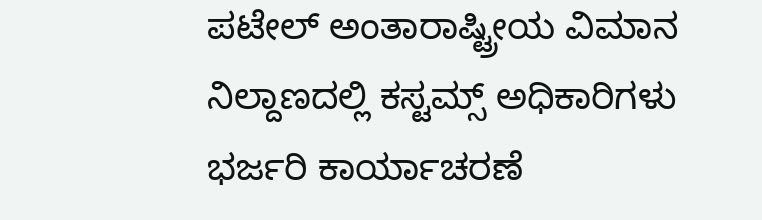ಪಟೇಲ್ ಅಂತಾರಾಷ್ಟ್ರೀಯ ವಿಮಾನ ನಿಲ್ದಾಣದಲ್ಲಿ ಕಸ್ಟಮ್ಸ್ ಅಧಿಕಾರಿಗಳು ಭರ್ಜರಿ ಕಾರ್ಯಾಚರಣೆ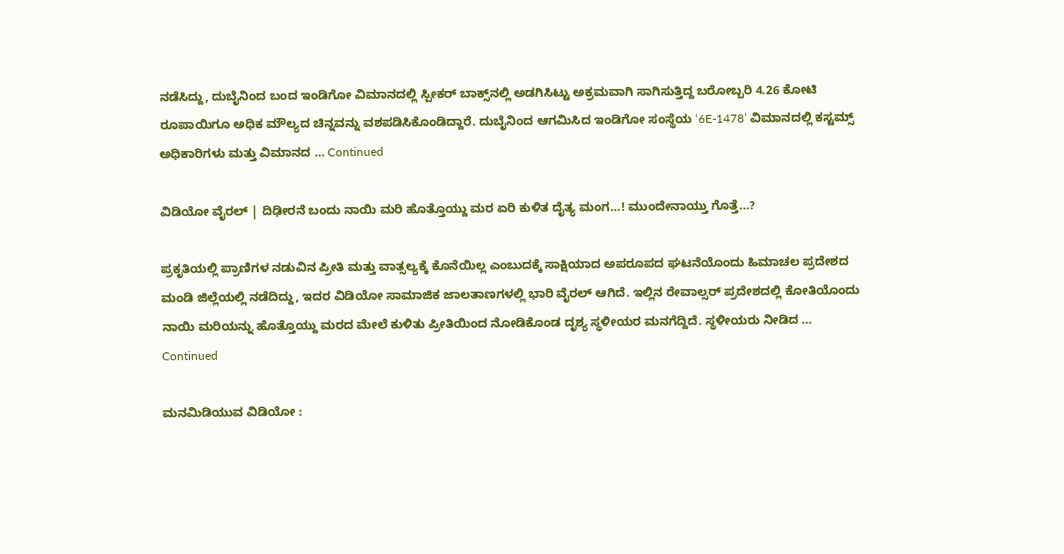ನಡೆಸಿದ್ದು, ದುಬೈನಿಂದ ಬಂದ ಇಂಡಿಗೋ ವಿಮಾನದಲ್ಲಿ ಸ್ಪೀಕರ್ ಬಾಕ್ಸ್‌ನಲ್ಲಿ ಅಡಗಿಸಿಟ್ಟು ಅಕ್ರಮವಾಗಿ ಸಾಗಿಸುತ್ತಿದ್ದ ಬರೋಬ್ಬರಿ 4.26 ಕೋಟಿ ರೂಪಾಯಿಗೂ ಅಧಿಕ ಮೌಲ್ಯದ ಚಿನ್ನವನ್ನು ವಶಪಡಿಸಿಕೊಂಡಿದ್ದಾರೆ. ದುಬೈನಿಂದ ಆಗಮಿಸಿದ ಇಂಡಿಗೋ ಸಂಸ್ಥೆಯ ‘6E-1478’ ವಿಮಾನದಲ್ಲಿ ಕಸ್ಟಮ್ಸ್ ಅಧಿಕಾರಿಗಳು ಮತ್ತು ವಿಮಾನದ … Continued

ವಿಡಿಯೋ ವೈರಲ್‌ | ದಿಢೀರನೆ ಬಂದು ನಾಯಿ ಮರಿ ಹೊತ್ತೊಯ್ದು ಮರ ಏರಿ ಕುಳಿತ ದೈತ್ಯ ಮಂಗ…! ಮುಂದೇನಾಯ್ತು ಗೊತ್ತೆ…?

ಪ್ರಕೃತಿಯಲ್ಲಿ ಪ್ರಾಣಿಗಳ ನಡುವಿನ ಪ್ರೀತಿ ಮತ್ತು ವಾತ್ಸಲ್ಯಕ್ಕೆ ಕೊನೆಯಿಲ್ಲ ಎಂಬುದಕ್ಕೆ ಸಾಕ್ಷಿಯಾದ ಅಪರೂಪದ ಘಟನೆಯೊಂದು ಹಿಮಾಚಲ ಪ್ರದೇಶದ ಮಂಡಿ ಜಿಲ್ಲೆಯಲ್ಲಿ ನಡೆದಿದ್ದು, ಇದರ ವಿಡಿಯೋ ಸಾಮಾಜಿಕ ಜಾಲತಾಣಗಳಲ್ಲಿ ಭಾರಿ ವೈರಲ್ ಆಗಿದೆ. ಇಲ್ಲಿನ ರೇವಾಲ್ಸರ್ ಪ್ರದೇಶದಲ್ಲಿ ಕೋತಿಯೊಂದು ನಾಯಿ ಮರಿಯನ್ನು ಹೊತ್ತೊಯ್ದು ಮರದ ಮೇಲೆ ಕುಳಿತು ಪ್ರೀತಿಯಿಂದ ನೋಡಿಕೊಂಡ ದೃಶ್ಯ ಸ್ಥಳೀಯರ ಮನಗೆದ್ದಿದೆ. ಸ್ಥಳೀಯರು ನೀಡಿದ … Continued

ಮನಮಿಡಿಯುವ ವಿಡಿಯೋ :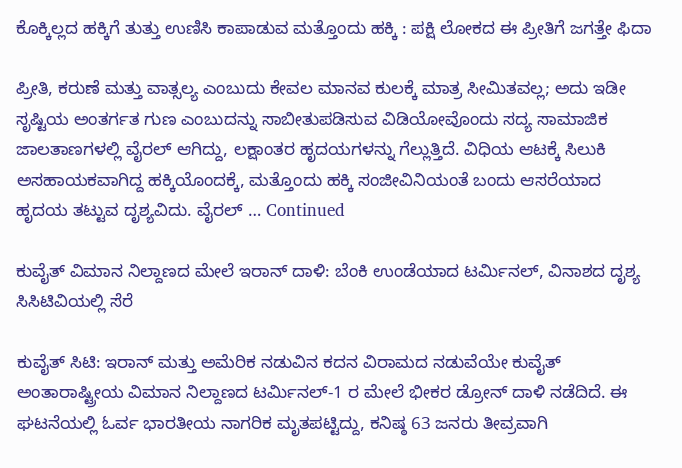ಕೊಕ್ಕಿಲ್ಲದ ಹಕ್ಕಿಗೆ ತುತ್ತು ಉಣಿಸಿ ಕಾಪಾಡುವ ಮತ್ತೊಂದು ಹಕ್ಕಿ : ಪಕ್ಷಿ ಲೋಕದ ಈ ಪ್ರೀತಿಗೆ ಜಗತ್ತೇ ಫಿದಾ

ಪ್ರೀತಿ, ಕರುಣೆ ಮತ್ತು ವಾತ್ಸಲ್ಯ ಎಂಬುದು ಕೇವಲ ಮಾನವ ಕುಲಕ್ಕೆ ಮಾತ್ರ ಸೀಮಿತವಲ್ಲ; ಅದು ಇಡೀ ಸೃಷ್ಟಿಯ ಅಂತರ್ಗತ ಗುಣ ಎಂಬುದನ್ನು ಸಾಬೀತುಪಡಿಸುವ ವಿಡಿಯೋವೊಂದು ಸದ್ಯ ಸಾಮಾಜಿಕ ಜಾಲತಾಣಗಳಲ್ಲಿ ವೈರಲ್ ಆಗಿದ್ದು, ಲಕ್ಷಾಂತರ ಹೃದಯಗಳನ್ನು ಗೆಲ್ಲುತ್ತಿದೆ. ವಿಧಿಯ ಆಟಕ್ಕೆ ಸಿಲುಕಿ ಅಸಹಾಯಕವಾಗಿದ್ದ ಹಕ್ಕಿಯೊಂದಕ್ಕೆ, ಮತ್ತೊಂದು ಹಕ್ಕಿ ಸಂಜೀವಿನಿಯಂತೆ ಬಂದು ಆಸರೆಯಾದ ಹೃದಯ ತಟ್ಟುವ ದೃಶ್ಯವಿದು. ವೈರಲ್ … Continued

ಕುವೈತ್ ವಿಮಾನ ನಿಲ್ದಾಣದ ಮೇಲೆ ಇರಾನ್ ದಾಳಿ: ಬೆಂಕಿ ಉಂಡೆಯಾದ ಟರ್ಮಿನಲ್, ವಿನಾಶದ ದೃಶ್ಯ ಸಿಸಿಟಿವಿಯಲ್ಲಿ ಸೆರೆ

ಕುವೈತ್ ಸಿಟಿ: ಇರಾನ್ ಮತ್ತು ಅಮೆರಿಕ ನಡುವಿನ ಕದನ ವಿರಾಮದ ನಡುವೆಯೇ ಕುವೈತ್ ಅಂತಾರಾಷ್ಟ್ರೀಯ ವಿಮಾನ ನಿಲ್ದಾಣದ ಟರ್ಮಿನಲ್-1 ರ ಮೇಲೆ ಭೀಕರ ಡ್ರೋನ್ ದಾಳಿ ನಡೆದಿದೆ. ಈ ಘಟನೆಯಲ್ಲಿ ಓರ್ವ ಭಾರತೀಯ ನಾಗರಿಕ ಮೃತಪಟ್ಟಿದ್ದು, ಕನಿಷ್ಠ 63 ಜನರು ತೀವ್ರವಾಗಿ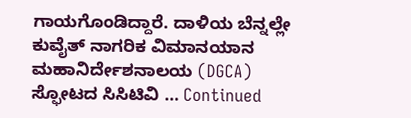ಗಾಯಗೊಂಡಿದ್ದಾರೆ. ದಾಳಿಯ ಬೆನ್ನಲ್ಲೇ ಕುವೈತ್ ನಾಗರಿಕ ವಿಮಾನಯಾನ ಮಹಾನಿರ್ದೇಶನಾಲಯ (DGCA) ಸ್ಫೋಟದ ಸಿಸಿಟಿವಿ … Continued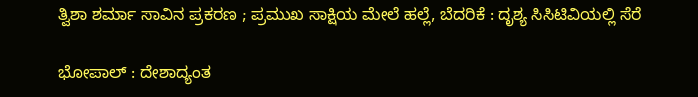ತ್ವಿಶಾ ಶರ್ಮಾ ಸಾವಿನ ಪ್ರಕರಣ ; ಪ್ರಮುಖ ಸಾಕ್ಷಿಯ ಮೇಲೆ ಹಲ್ಲೆ, ಬೆದರಿಕೆ : ದೃಶ್ಯ ಸಿಸಿಟಿವಿಯಲ್ಲಿ ಸೆರೆ

ಭೋಪಾಲ್ : ದೇಶಾದ್ಯಂತ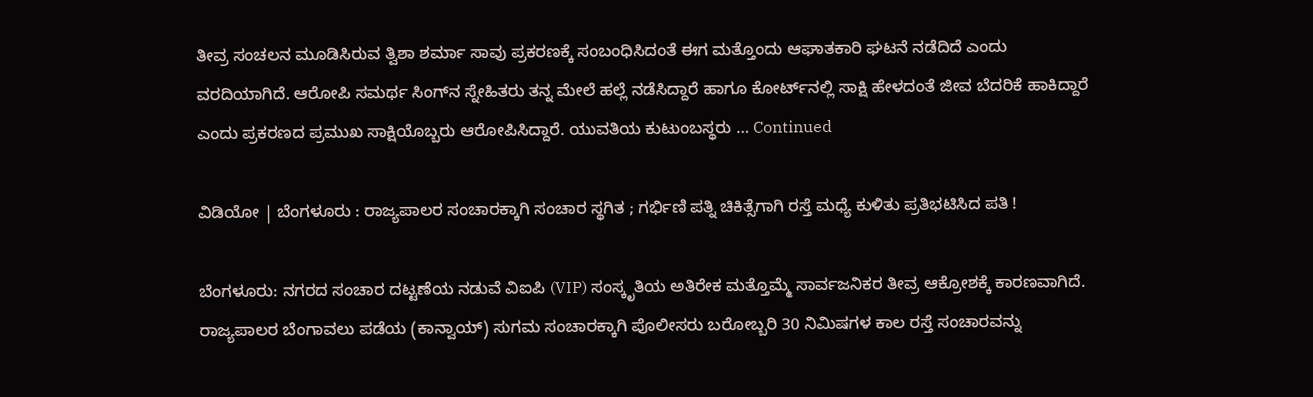ತೀವ್ರ ಸಂಚಲನ ಮೂಡಿಸಿರುವ ತ್ವಿಶಾ ಶರ್ಮಾ ಸಾವು ಪ್ರಕರಣಕ್ಕೆ ಸಂಬಂಧಿಸಿದಂತೆ ಈಗ ಮತ್ತೊಂದು ಆಘಾತಕಾರಿ ಘಟನೆ ನಡೆದಿದೆ ಎಂದು ವರದಿಯಾಗಿದೆ. ಆರೋಪಿ ಸಮರ್ಥ ಸಿಂಗ್‌ನ ಸ್ನೇಹಿತರು ತನ್ನ ಮೇಲೆ ಹಲ್ಲೆ ನಡೆಸಿದ್ದಾರೆ ಹಾಗೂ ಕೋರ್ಟ್‌ನಲ್ಲಿ ಸಾಕ್ಷಿ ಹೇಳದಂತೆ ಜೀವ ಬೆದರಿಕೆ ಹಾಕಿದ್ದಾರೆ ಎಂದು ಪ್ರಕರಣದ ಪ್ರಮುಖ ಸಾಕ್ಷಿಯೊಬ್ಬರು ಆರೋಪಿಸಿದ್ದಾರೆ. ಯುವತಿಯ ಕುಟುಂಬಸ್ಥರು … Continued

ವಿಡಿಯೋ | ಬೆಂಗಳೂರು : ರಾಜ್ಯಪಾಲರ ಸಂಚಾರಕ್ಕಾಗಿ ಸಂಚಾರ ಸ್ಥಗಿತ ; ಗರ್ಭಿಣಿ ಪತ್ನಿ ಚಿಕಿತ್ಸೆಗಾಗಿ ರಸ್ತೆ ಮಧ್ಯೆ ಕುಳಿತು ಪ್ರತಿಭಟಿಸಿದ ಪತಿ !

ಬೆಂಗಳೂರು: ನಗರದ ಸಂಚಾರ ದಟ್ಟಣೆಯ ನಡುವೆ ವಿಐಪಿ (VIP) ಸಂಸ್ಕೃತಿಯ ಅತಿರೇಕ ಮತ್ತೊಮ್ಮೆ ಸಾರ್ವಜನಿಕರ ತೀವ್ರ ಆಕ್ರೋಶಕ್ಕೆ ಕಾರಣವಾಗಿದೆ. ರಾಜ್ಯಪಾಲರ ಬೆಂಗಾವಲು ಪಡೆಯ (ಕಾನ್ವಾಯ್) ಸುಗಮ ಸಂಚಾರಕ್ಕಾಗಿ ಪೊಲೀಸರು ಬರೋಬ್ಬರಿ 30 ನಿಮಿಷಗಳ ಕಾಲ ರಸ್ತೆ ಸಂಚಾರವನ್ನು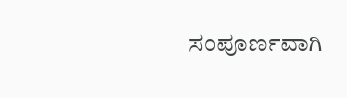ಸಂಪೂರ್ಣವಾಗಿ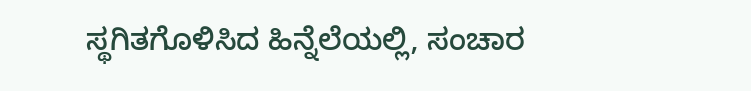ಸ್ಥಗಿತಗೊಳಿಸಿದ ಹಿನ್ನೆಲೆಯಲ್ಲಿ, ಸಂಚಾರ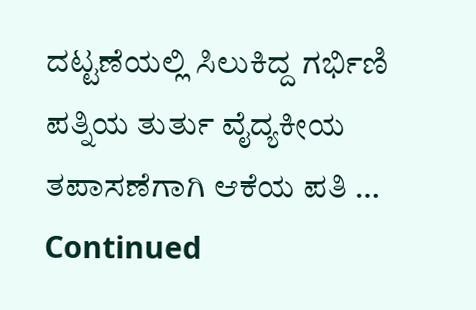ದಟ್ಟಣೆಯಲ್ಲಿ ಸಿಲುಕಿದ್ದ ಗರ್ಭಿಣಿ ಪತ್ನಿಯ ತುರ್ತು ವೈದ್ಯಕೀಯ ತಪಾಸಣೆಗಾಗಿ ಆಕೆಯ ಪತಿ … Continued